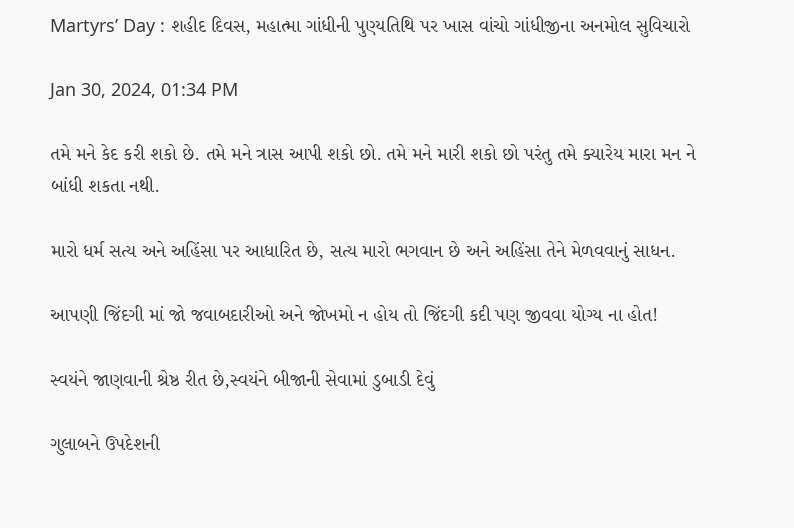Martyrs’ Day : શહીદ દિવસ, મહાત્મા ગાંધીની પુણ્યતિથિ પર ખાસ વાંચો ગાંધીજીના અનમોલ સુવિચારો

Jan 30, 2024, 01:34 PM

તમે મને કેદ કરી શકો છે. તમે મને ત્રાસ આપી શકો છો. તમે મને મારી શકો છો પરંતુ તમે ક્યારેય મારા મન ને બાંધી શકતા નથી.

મારો ધર્મ સત્ય અને અહિંસા પર આધારિત છે, સત્ય મારો ભગવાન છે અને અહિંસા તેને મેળવવાનું સાધન.

આપણી જિંદગી માં જો જવાબદારીઓ અને જોખમો ન હોય તો જિંદગી કદી પણ જીવવા યોગ્ય ના હોત!

સ્વયંને જાણવાની શ્રેષ્ઠ રીત છે,સ્વયંને બીજાની સેવામાં ડુબાડી દેવું

ગુલાબને ઉપદેશની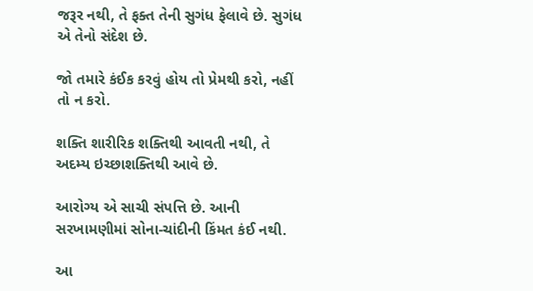જરૂર નથી, તે ફક્ત તેની સુગંધ ફેલાવે છે. સુગંધ એ તેનો સંદેશ છે.

જો તમારે કંઈક કરવું હોય તો પ્રેમથી કરો, નહીં તો ન કરો.

શક્તિ શારીરિક શક્તિથી આવતી નથી, તે અદમ્ય ઇચ્છાશક્તિથી આવે છે.

આરોગ્ય એ સાચી સંપત્તિ છે. આની સરખામણીમાં સોના-ચાંદીની કિંમત કંઈ નથી.

આ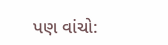પણ વાંચો: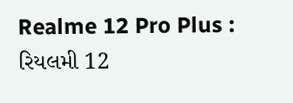Realme 12 Pro Plus : રિયલમી 12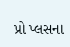પ્રો પ્લસના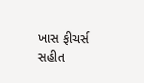ખાસ ફીચર્સ સહીત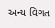અન્ય વિગત